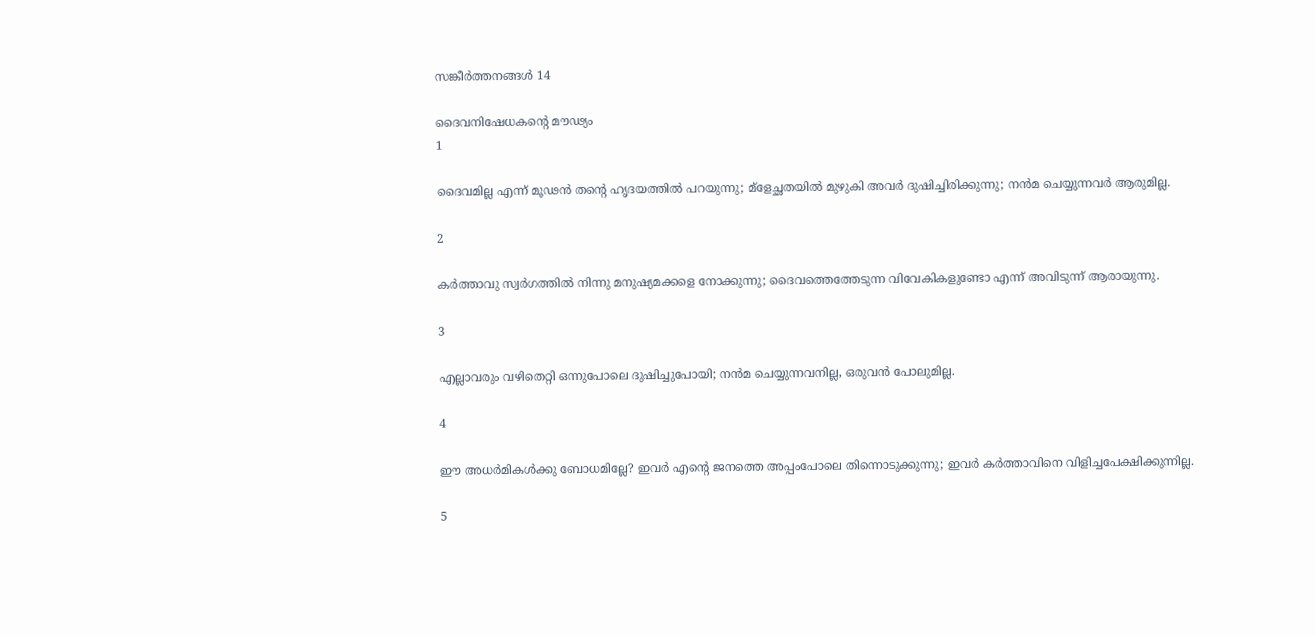സങ്കീര്‍ത്തനങ്ങള്‍ 14

ദൈവനിഷേധകന്റെ മൗഢ്യം
1

ദൈവമില്ല എന്ന് മൂഢന്‍ തന്റെ ഹൃദയത്തില്‍ പറയുന്നു; മ്‌ളേച്ഛതയില്‍ മുഴുകി അവര്‍ ദുഷിച്ചിരിക്കുന്നു; നന്‍മ ചെയ്യുന്നവര്‍ ആരുമില്ല.

2

കര്‍ത്താവു സ്വര്‍ഗത്തില്‍ നിന്നു മനുഷ്യമക്കളെ നോക്കുന്നു; ദൈവത്തെത്തേടുന്ന വിവേകികളുണ്ടോ എന്ന് അവിടുന്ന് ആരായുന്നു.

3

എല്ലാവരും വഴിതെറ്റി ഒന്നുപോലെ ദുഷിച്ചുപോയി; നന്‍മ ചെയ്യുന്നവനില്ല, ഒരുവന്‍ പോലുമില്ല.

4

ഈ അധര്‍മികള്‍ക്കു ബോധമില്ലേ? ഇവര്‍ എന്റെ ജനത്തെ അപ്പംപോലെ തിന്നൊടുക്കുന്നു; ഇവര്‍ കര്‍ത്താവിനെ വിളിച്ചപേക്ഷിക്കുന്നില്ല.

5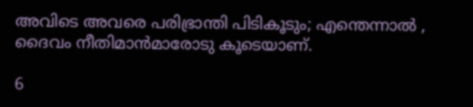അവിടെ അവരെ പരിഭ്രാന്തി പിടികൂടും; എന്തെന്നാല്‍ ‍, ദൈവം നീതിമാന്‍മാരോടു കൂടെയാണ്.

6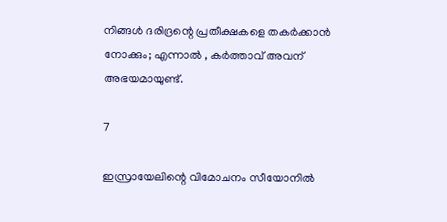നിങ്ങള്‍ ദരിദ്രന്റെ പ്രതീക്ഷകളെ തകര്‍ക്കാന്‍ നോക്കും; എന്നാല്‍ ‍, കര്‍ത്താവ് അവന് അഭയമായുണ്ട്.

7

ഇസ്രായേലിന്റെ വിമോചനം സീയോനില്‍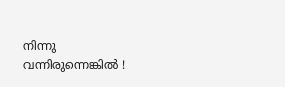നിന്നു വന്നിരുന്നെങ്കില്‍ ‍!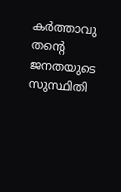കര്‍ത്താവു തന്റെ ജനതയുടെ സുസ്ഥിതി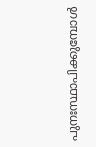പുനഃസ്ഥാപിക്കുമ്പോള്‍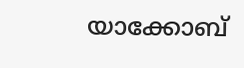യാക്കോബ്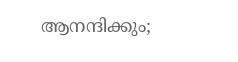ആനന്ദിക്കും;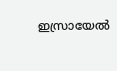ഇസ്രായേല്‍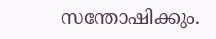സന്തോഷിക്കും.